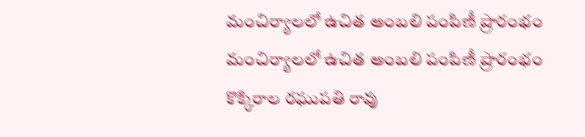మంచిర్యాలలో ఉచిత అంబలి పంపిణీ ప్రారంభం
మంచిర్యాలలో ఉచిత అంబలి పంపిణీ ప్రారంభం
కొక్కిరాల రఘుపతి రావు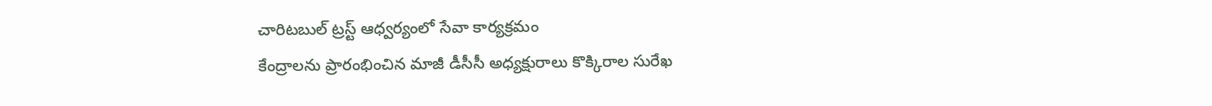చారిటబుల్ ట్రస్ట్ ఆధ్వర్యంలో సేవా కార్యక్రమం
కేంద్రాలను ప్రారంభించిన మాజీ డీసీసీ అధ్యక్షురాలు కొక్కిరాల సురేఖ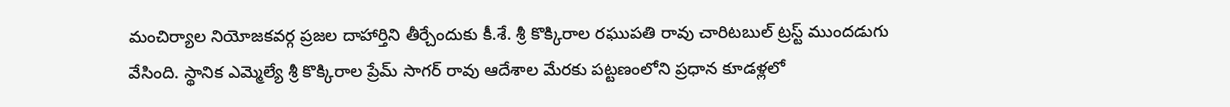మంచిర్యాల నియోజకవర్గ ప్రజల దాహార్తిని తీర్చేందుకు కీ.శే. శ్రీ కొక్కిరాల రఘుపతి రావు చారిటబుల్ ట్రస్ట్ ముందడుగు వేసింది. స్థానిక ఎమ్మెల్యే శ్రీ కొక్కిరాల ప్రేమ్ సాగర్ రావు ఆదేశాల మేరకు పట్టణంలోని ప్రధాన కూడళ్లలో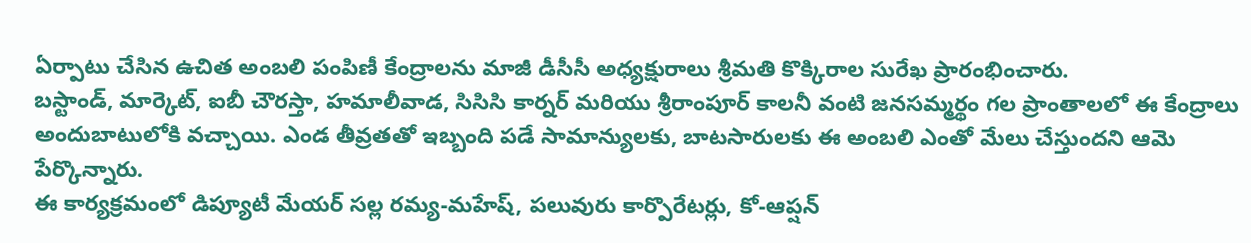ఏర్పాటు చేసిన ఉచిత అంబలి పంపిణీ కేంద్రాలను మాజీ డీసీసీ అధ్యక్షురాలు శ్రీమతి కొక్కిరాల సురేఖ ప్రారంభించారు.
బస్టాండ్, మార్కెట్, ఐబీ చౌరస్తా, హమాలీవాడ, సిసిసి కార్నర్ మరియు శ్రీరాంపూర్ కాలనీ వంటి జనసమ్మర్థం గల ప్రాంతాలలో ఈ కేంద్రాలు అందుబాటులోకి వచ్చాయి. ఎండ తీవ్రతతో ఇబ్బంది పడే సామాన్యులకు, బాటసారులకు ఈ అంబలి ఎంతో మేలు చేస్తుందని ఆమె పేర్కొన్నారు.
ఈ కార్యక్రమంలో డిప్యూటీ మేయర్ సల్ల రమ్య-మహేష్, పలువురు కార్పొరేటర్లు, కో-ఆప్షన్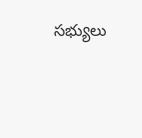సభ్యులు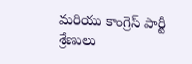మరియు కాంగ్రెస్ పార్టీ శ్రేణులు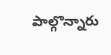పాల్గొన్నారు